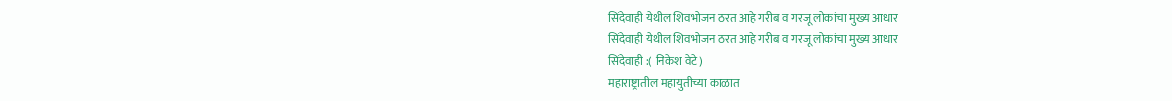सिंदेवाही येथील शिवभोजन ठरत आहे गरीब व गरजू लोकांचा मुख्य आधार
सिंदेवाही येथील शिवभोजन ठरत आहे गरीब व गरजू लोकांचा मुख्य आधार
सिंदेवाही :( निकेश वेटे)
महाराष्ट्रातील महायुतीच्या काळात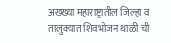अख्ख्या महाराष्ट्रातील जिल्हा व तालुक्यात शिवभोजन थाळी ची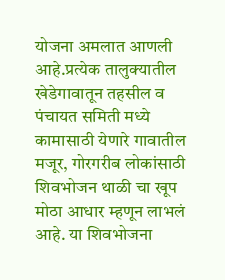योजना अमलात आणली आहे.प्रत्येक तालुक्यातील खेडेगावातून तहसील व पंचायत समिती मध्ये कामासाठी येणारे गावातील मजूर, गोरगरीब लोकांसाठी शिवभोजन थाळी चा खूप मोठा आधार म्हणून लाभलं आहे. या शिवभोजना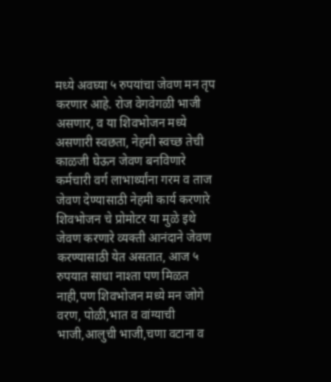मध्ये अवघ्या ५ रुपयांचा जेवण मन तृप करणार आहे. रोज वेगवेगळी भाजी असणार, व या शिवभोजन मध्ये असणारी स्वछता, नेहमी स्वच्छ तेची काळजी घेऊन जेवण बनविणारे कर्मचारी वर्ग लाभार्थ्यांना गरम व ताज जेवण देण्यासाठी नेहमी कार्य करणारे शिवभोजन चे प्रोमोटर या मुळे इथे जेवण करणारे व्यक्ती आनंदाने जेवण करण्यासाठी येत असतात, आज ५ रुपयात साधा नाश्ता पण मिळत नाही,पण शिवभोजन मध्ये मन जोगे वरण, पोळी,भात व वांग्याची भाजी,आलुची भाजी,चणा वटाना व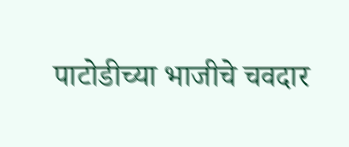पाटोडीच्या भाजीचे चवदार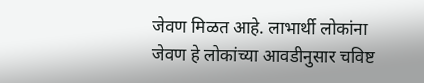जेवण मिळत आहे. लाभार्थी लोकांना जेवण हे लोकांच्या आवडीनुसार चविष्ट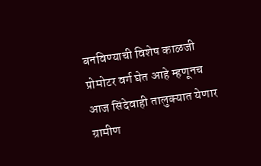बनविण्याची विशेष काळजी प्रोमोटर वर्ग घेत आहे म्हणूनच आज सिंदेवाही तालुक्यात येणार ग्रामीण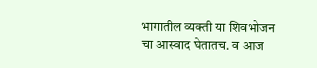भागातील व्यक्ती या शिवभोजन चा आस्वाद घेतातच. व आज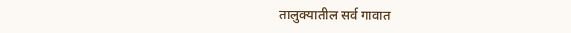तालुक्यातील सर्व गावात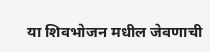या शिवभोजन मधील जेवणाची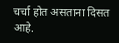चर्चा होत असताना दिसत आहे.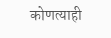कोणत्याही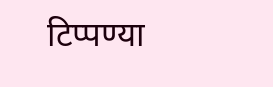टिप्पण्या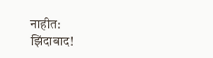नाहीत:
झिंदाबाद!